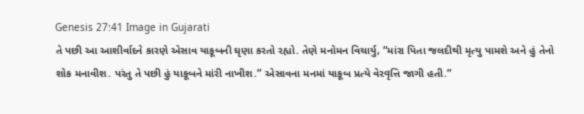Genesis 27:41 Image in Gujarati
તે પછી આ આશીર્વાદને કારણે એસાવ યાકૂબની ઘૃણા કરતો રહ્યો. તેણે મનોમન વિચાર્યુ, “માંરા પિતા જલદીથી મૃત્યુ પામશે અને હું તેનો શોક મનાવીશ. પરંતુ તે પછી હું યાકૂબને માંરી નાખીશ.” એસાવના મનમાં યાકૂબ પ્રત્યે વેરવૃત્તિ જાગી હતી.”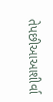તેપછીઆઆશીર્વા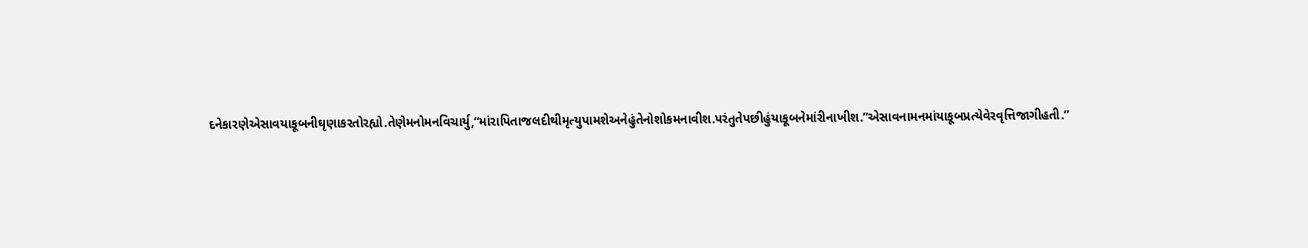દનેકારણેએસાવયાકૂબનીઘૃણાકરતોરહ્યો.તેણેમનોમનવિચાર્યુ,“માંરાપિતાજલદીથીમૃત્યુપામશેઅનેહુંતેનોશોકમનાવીશ.પરંતુતેપછીહુંયાકૂબનેમાંરીનાખીશ.”એસાવનામનમાંયાકૂબપ્રત્યેવેરવૃત્તિજાગીહતી.”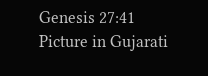Genesis 27:41 Picture in Gujarati